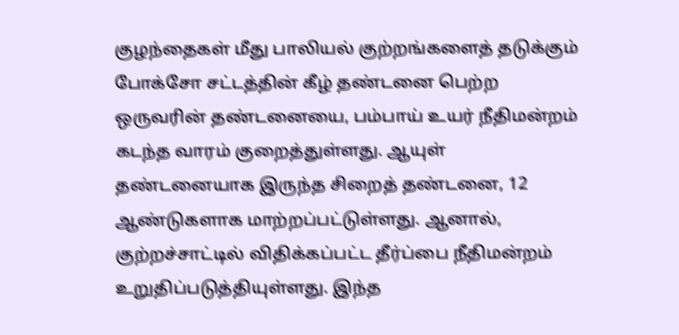குழந்தைகள் மீது பாலியல் குற்றங்களைத் தடுக்கும் போக்சோ சட்டத்தின் கீழ் தண்டனை பெற்ற ஒருவரின் தண்டனையை, பம்பாய் உயர் நீதிமன்றம் கடந்த வாரம் குறைத்துள்ளது. ஆயுள் தண்டனையாக இருந்த சிறைத் தண்டனை, 12 ஆண்டுகளாக மாற்றப்பட்டுள்ளது. ஆனால், குற்றச்சாட்டில் விதிக்கப்பட்ட தீர்ப்பை நீதிமன்றம் உறுதிப்படுத்தியுள்ளது. இந்த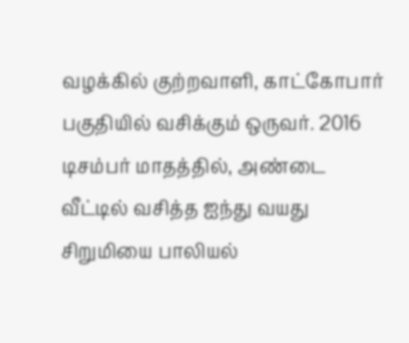வழக்கில் குற்றவாளி, காட்கோபார் பகுதியில் வசிக்கும் ஒருவர். 2016 டிசம்பர் மாதத்தில், அண்டை வீட்டில் வசித்த ஐந்து வயது சிறுமியை பாலியல்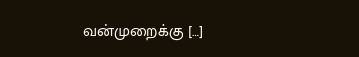வன்முறைக்கு […]